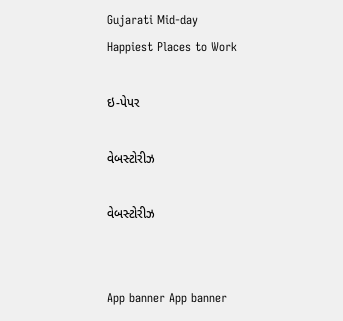Gujarati Mid-day
Happiest Places to Work

ઇ-પેપર

વેબસ્ટોરીઝ

વેબસ્ટોરીઝ


App banner App banner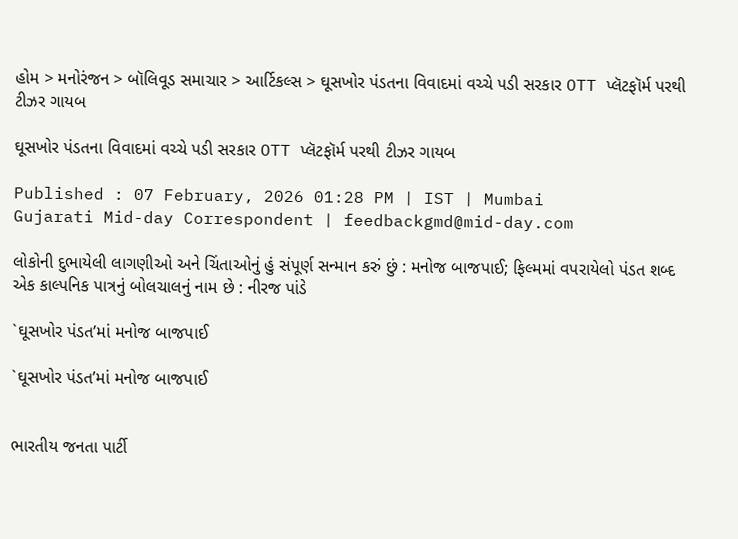હોમ > મનોરંજન > બૉલિવૂડ સમાચાર > આર્ટિકલ્સ > ઘૂસખોર પંડતના વિવાદમાં વચ્ચે પડી સરકાર OTT પ્લૅટફૉર્મ પરથી ટીઝર ગાયબ

ઘૂસખોર પંડતના વિવાદમાં વચ્ચે પડી સરકાર OTT પ્લૅટફૉર્મ પરથી ટીઝર ગાયબ

Published : 07 February, 2026 01:28 PM | IST | Mumbai
Gujarati Mid-day Correspondent | feedbackgmd@mid-day.com

લોકોની દુભાયેલી લાગણીઓ અને ચિંતાઓનું હું સંપૂર્ણ સન્માન કરું છું : મનોજ બાજપાઈ; ફિલ્મમાં વપરાયેલો પંડત શબ્દ એક કાલ્પનિક પાત્રનું બોલચાલનું નામ છે : નીરજ પાંડે

`ઘૂસખોર પંડત’માં મનોજ બાજપાઈ

`ઘૂસખોર પંડત’માં મનોજ બાજપાઈ


ભારતીય જનતા પાર્ટી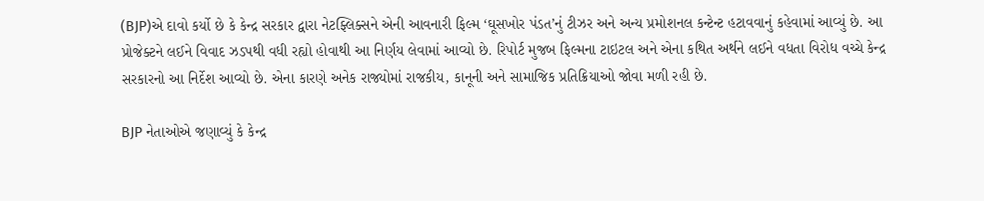(BJP)એ દાવો કર્યો છે કે કેન્દ્ર સરકાર દ્વારા નેટફ્લિક્સને એની આવનારી ફિલ્મ ‘ઘૂસખોર પંડત’નું ટીઝર અને અન્ય પ્રમોશનલ કન્ટેન્ટ હટાવવાનું કહેવામાં આવ્યું છે. આ પ્રોજેક્ટને લઈને વિવાદ ઝડપથી વધી રહ્યો હોવાથી આ નિર્ણય લેવામાં આવ્યો છે. રિપોર્ટ મુજબ ફિલ્મના ટાઇટલ અને એના કથિત અર્થને લઈને વધતા વિરોધ વચ્ચે કેન્દ્ર સરકારનો આ નિર્દેશ આવ્યો છે. એના કારણે અનેક રાજ્યોમાં રાજકીય, કાનૂની અને સામાજિક પ્રતિક્રિયાઓ જોવા મળી રહી છે.

BJP નેતાઓએ જણાવ્યું કે કેન્દ્ર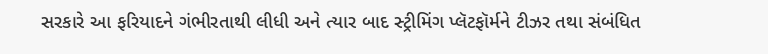સરકારે આ ફરિયાદને ગંભીરતાથી લીધી અને ત્યાર બાદ સ્ટ્રીમિંગ પ્લૅટફૉર્મને ટીઝર તથા સંબંધિત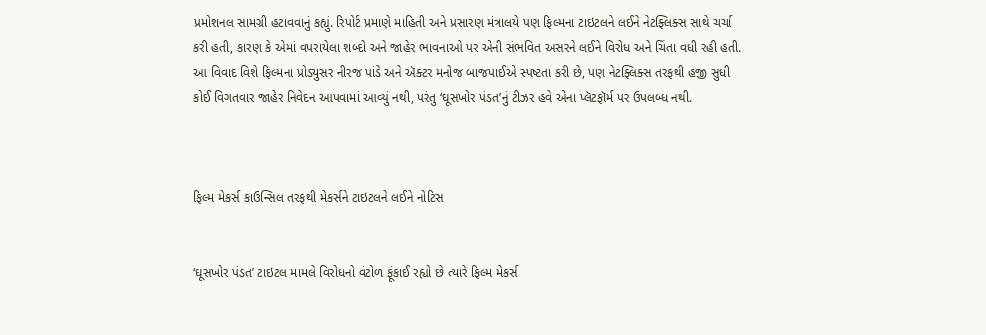પ્રમોશનલ સામગ્રી હટાવવાનું કહ્યું. રિપોર્ટ પ્રમાણે માહિતી અને પ્રસારણ મંત્રાલયે પણ ફિલ્મના ટાઇટલને લઈને નેટફ્લિક્સ સાથે ચર્ચા કરી હતી, કારણ કે એમાં વપરાયેલા શબ્દો અને જાહેર ભાવનાઓ પર એની સંભવિત અસરને લઈને વિરોધ અને ચિંતા વધી રહી હતી. આ વિવાદ વિશે ફિલ્મના પ્રોડ્યુસર નીરજ પાંડે અને ઍક્ટર મનોજ બાજપાઈએ સ્પષ્ટતા કરી છે, પણ નેટફ્લિક્સ તરફથી હજી સુધી કોઈ વિગતવાર જાહેર નિવેદન આપવામાં આવ્યું નથી, પરંતુ ‘ઘૂસખોર પંડત’નું ટીઝર હવે એના પ્લૅટફૉર્મ પર ઉપલબ્ધ નથી.



ફિલ્મ મેકર્સ કાઉન્સિલ તરફથી મેકર્સને ટાઇટલને લઈને નોટિસ


‘ઘૂસખોર પંડત’ ટાઇટલ મામલે વિરોધનો વંટોળ ફૂંકાઈ રહ્યો છે ત્યારે ફિલ્મ મેકર્સ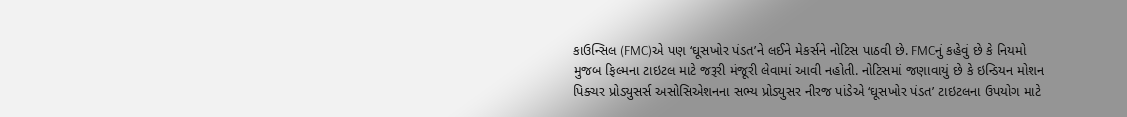કાઉન્સિલ (FMC)એ પણ ‘ઘૂસખોર પંડત’ને લઈને મેકર્સને નોટિસ પાઠવી છે. FMCનું કહેવું છે કે નિયમો મુજબ ફિલ્મના ટાઇટલ માટે જરૂરી મંજૂરી લેવામાં આવી નહોતી. નોટિસમાં જણાવાયું છે કે ઇન્ડિયન મોશન પિક્ચર પ્રોડ્યુસર્સ અસોસિએશનના સભ્ય પ્રોડ્યુસર નીરજ પાંડેએ ‘ઘૂસખોર પંડત’ ટાઇટલના ઉપયોગ માટે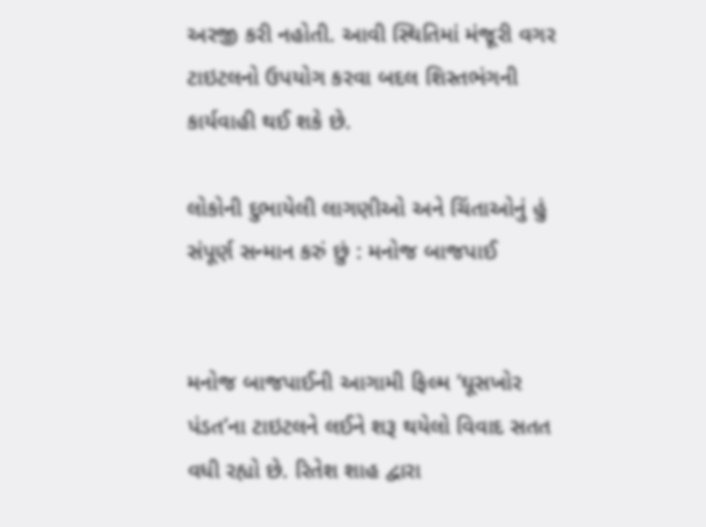અરજી કરી નહોતી. આવી સ્થિતિમાં મંજૂરી વગર ટાઇટલનો ઉપયોગ કરવા બદલ શિસ્તભંગની કાર્યવાહી થઈ શકે છે.

લોકોની દુભાયેલી લાગણીઓ અને ચિંતાઓનું હું સંપૂર્ણ સન્માન કરું છું : મનોજ બાજપાઈ


મનોજ બાજપાઈની આગામી ફિલ્મ ‘ઘૂસખોર પંડત’ના ટાઇટલને લઈને શરૂ થયેલો વિવાદ સતત વધી રહ્યો છે. રિતેશ શાહ દ્વારા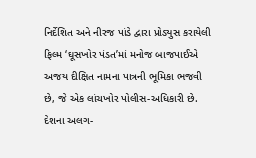નિર્દેશિત અને નીરજ પાંડે દ્વારા પ્રોડ્યુસ કરાયેલી ફિલ્મ ‘ઘૂસખોર પંડત’માં મનોજ બાજપાઈએ અજય દીક્ષિત નામના પાત્રની ભૂમિકા ભજવી છે, જે એક લાંચખોર પોલીસ-અધિકારી છે. દેશના અલગ-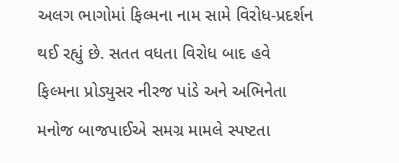અલગ ભાગોમાં ફિલ્મના નામ સામે વિરોધ-પ્રદર્શન થઈ રહ્યું છે. સતત વધતા વિરોધ બાદ હવે ફિલ્મના પ્રોડ્યુસર નીરજ પાંડે અને અભિનેતા મનોજ બાજપાઈએ સમગ્ર મામલે સ્પષ્ટતા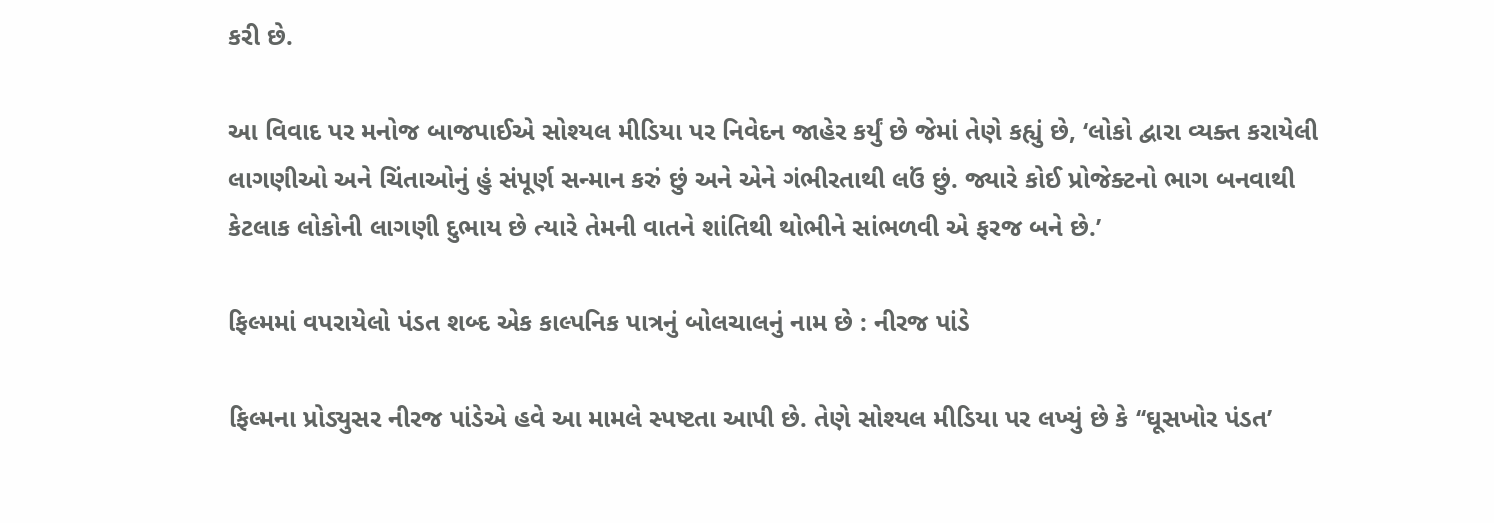કરી છે.

આ વિવાદ પર મનોજ બાજપાઈએ સોશ્યલ મીડિયા પર નિવેદન જાહેર કર્યું છે જેમાં તેણે કહ્યું છે, ‘લોકો દ્વારા વ્યક્ત કરાયેલી લાગણીઓ અને ચિંતાઓનું હું સંપૂર્ણ સન્માન કરું છું અને એને ગંભીરતાથી લઉં છું. જ્યારે કોઈ પ્રોજેક્ટનો ભાગ બનવાથી કેટલાક લોકોની લાગણી દુભાય છે ત્યારે તેમની વાતને શાંતિથી થોભીને સાંભળવી એ ફરજ બને છે.’

ફિલ્મમાં વપરાયેલો પંડત શબ્દ એક કાલ્પનિક પાત્રનું બોલચાલનું નામ છે : નીરજ પાંડે

ફિલ્મના પ્રોડ્યુસર નીરજ પાંડેએ હવે આ મામલે સ્પષ્ટતા આપી છે. તેણે સોશ્યલ મીડિયા પર લખ્યું છે કે ‘‘ઘૂસખોર પંડત’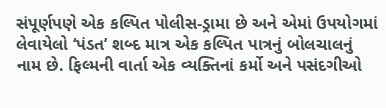સંપૂર્ણપણે એક કલ્પિત પોલીસ-ડ્રામા છે અને એમાં ઉપયોગમાં લેવાયેલો ‘પંડત’ શબ્દ માત્ર એક કલ્પિત પાત્રનું બોલચાલનું નામ છે. ફિલ્મની વાર્તા એક વ્યક્તિનાં કર્મો અને પસંદગીઓ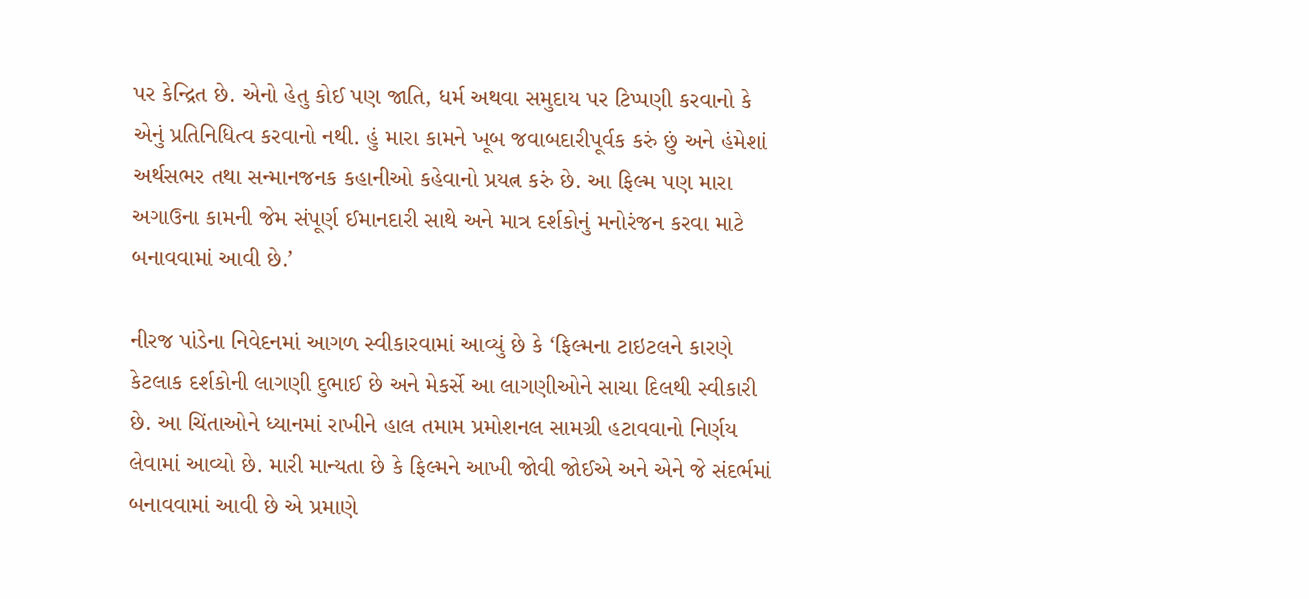પર કેન્દ્રિત છે. એનો હેતુ કોઈ પણ જાતિ, ધર્મ અથવા સમુદાય પર ટિપ્પણી કરવાનો કે એનું પ્રતિનિધિત્વ કરવાનો નથી. હું મારા કામને ખૂબ જવાબદારીપૂર્વક કરું છું અને હંમેશાં અર્થસભર તથા સન્માનજનક કહાનીઓ કહેવાનો પ્રયત્ન કરું છે. આ ફિલ્મ પણ મારા અગાઉના કામની જેમ સંપૂર્ણ ઈમાનદારી સાથે અને માત્ર દર્શકોનું મનોરંજન કરવા માટે બનાવવામાં આવી છે.’

નીરજ પાંડેના નિવેદનમાં આગળ સ્વીકારવામાં આવ્યું છે કે ‘ફિલ્મના ટાઇટલને કારણે કેટલાક દર્શકોની લાગણી દુભાઈ છે અને મેકર્સે આ લાગણીઓને સાચા દિલથી સ્વીકારી છે. આ ચિંતાઓને ધ્યાનમાં રાખીને હાલ તમામ પ્રમોશનલ સામગ્રી હટાવવાનો નિર્ણય લેવામાં આવ્યો છે. મારી માન્યતા છે કે ફિલ્મને આખી જોવી જોઈએ અને એને જે સંદર્ભમાં બનાવવામાં આવી છે એ પ્રમાણે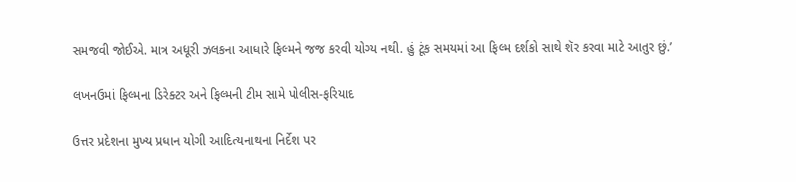સમજવી જોઈએ. માત્ર અધૂરી ઝલકના આધારે ફિલ્મને જજ કરવી યોગ્ય નથી. હું ટૂંક સમયમાં આ ફિલ્મ દર્શકો સાથે શૅર કરવા માટે આતુર છું.’

લખનઉમાં ફિલ્મના ડિરેક્ટર અને ફિલ્મની ટીમ સામે પોલીસ-ફરિયાદ

ઉત્તર પ્રદેશના મુખ્ય પ્રધાન યોગી આદિત્યનાથના નિર્દેશ પર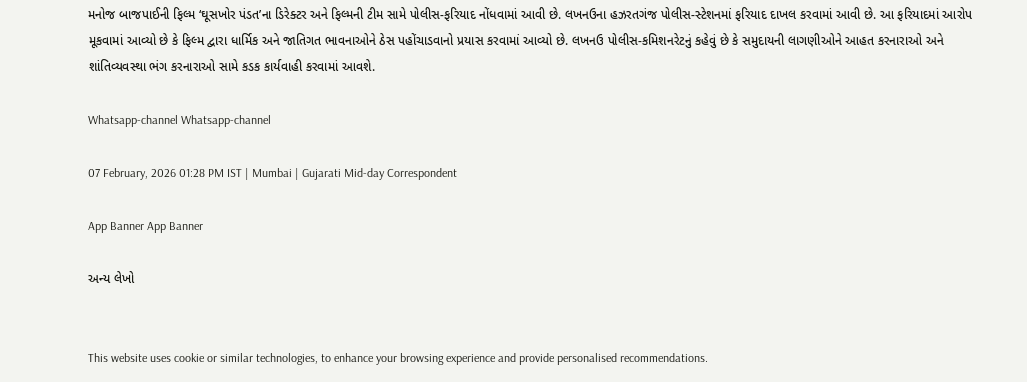મનોજ બાજપાઈની ફિલ્મ ‘ઘૂસખોર પંડત’ના ડિરેક્ટર અને ફિલ્મની ટીમ સામે પોલીસ-ફરિયાદ નોંધવામાં આવી છે. લખનઉના હઝરતગંજ પોલીસ-સ્ટેશનમાં ફરિયાદ દાખલ કરવામાં આવી છે. આ ફરિયાદમાં આરોપ મૂકવામાં આવ્યો છે કે ફિલ્મ દ્વારા ધાર્મિક અને જાતિગત ભાવનાઓને ઠેસ પહોંચાડવાનો પ્રયાસ કરવામાં આવ્યો છે. લખનઉ પોલીસ-કમિશનરેટનું કહેવું છે કે સમુદાયની લાગણીઓને આહત કરનારાઓ અને શાંતિવ્યવસ્થા ભંગ કરનારાઓ સામે કડક કાર્યવાહી કરવામાં આવશે.

Whatsapp-channel Whatsapp-channel

07 February, 2026 01:28 PM IST | Mumbai | Gujarati Mid-day Correspondent

App Banner App Banner

અન્ય લેખો


This website uses cookie or similar technologies, to enhance your browsing experience and provide personalised recommendations.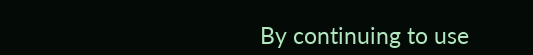By continuing to use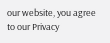our website, you agree to our Privacy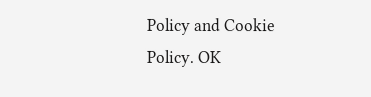Policy and Cookie Policy. OK